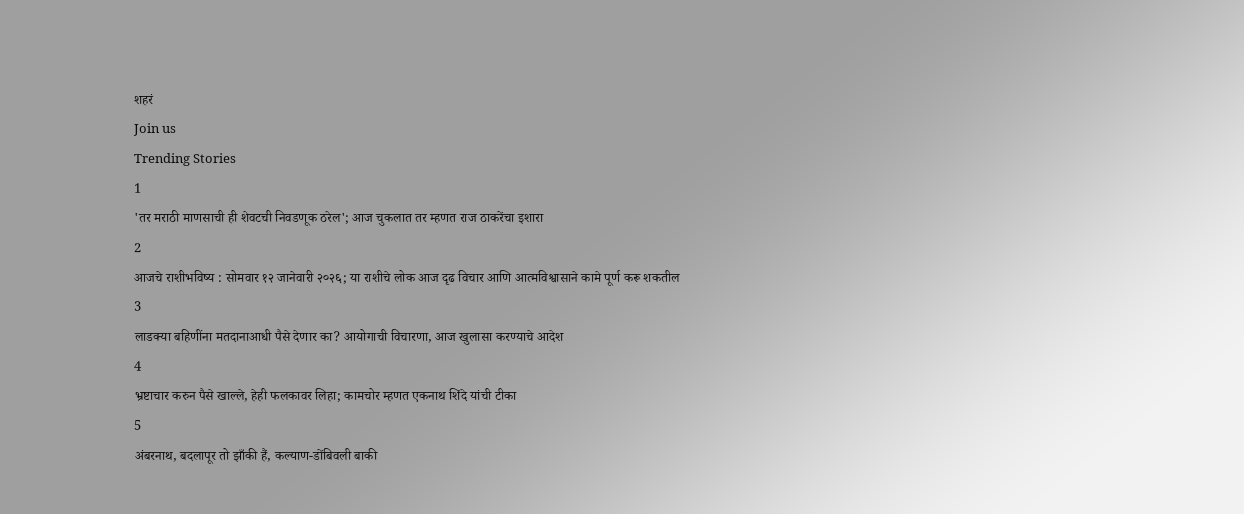शहरं
Join us
Trending Stories
1
'तर मराठी माणसाची ही शेवटची निवडणूक ठरेल'; आज चुकलात तर म्हणत राज ठाकरेंचा इशारा
2
आजचे राशीभविष्य : सोमवार १२ जानेवारी २०२६; या राशीचे लोक आज दृढ विचार आणि आत्मविश्वासाने कामे पूर्ण करू शकतील
3
लाडक्या बहिणींना मतदानाआधी पैसे देणार का? आयोगाची विचारणा, आज खुलासा करण्याचे आदेश
4
भ्रष्टाचार करुन पैसे खाल्ले, हेही फलकावर लिहा; कामचोर म्हणत एकनाथ शिंदे यांची टीका
5
अंबरनाथ, बदलापूर तो झाँकी हैं, कल्याण-डोंबिवली बाकी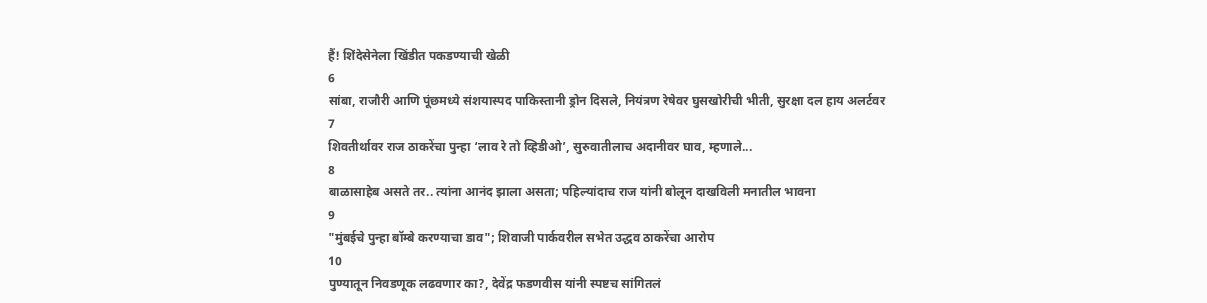हैं! शिंदेसेनेला खिंडीत पकडण्याची खेळी
6
सांबा, राजौरी आणि पूंछमध्ये संशयास्पद पाकिस्तानी ड्रोन दिसले, नियंत्रण रेषेवर घुसखोरीची भीती, सुरक्षा दल हाय अलर्टवर
7
शिवतीर्थावर राज ठाकरेंचा पुन्हा ‘लाव रे तो व्हिडीओ’, सुरुवातीलाच अदानीवर घाव, म्हणाले...
8
बाळासाहेब असते तर.. त्यांना आनंद झाला असता; पहिल्यांदाच राज यांनी बोलून दाखविली मनातील भावना
9
"मुंबईचे पुन्हा बॉम्बे करण्याचा डाव"; शिवाजी पार्कवरील सभेत उद्धव ठाकरेंचा आरोप
10
पुण्यातून निवडणूक लढवणार का?, देवेंद्र फडणवीस यांनी स्पष्टच सांगितलं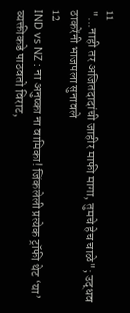11
"...नाही तर अजितदादांची जाहीर माफी मागा, तुमचे हेच चाळे"; उद्धव ठाकरेंनी भाजपला सुनावले
12
IND vs NZ : ना अनुष्का ना वामिका! जिंकलेली प्रत्येक ट्रॉफी थेट ‘या’ व्यक्तीकडे पाठवतो विराट,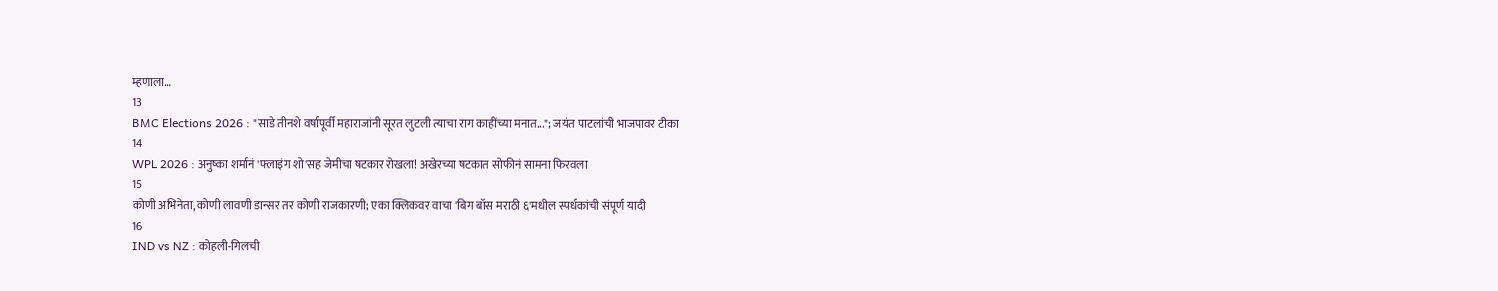म्हणाला…
13
BMC Elections 2026 : "साडे तीनशे वर्षापूर्वी महाराजांनी सूरत लुटली त्याचा राग काहींच्या मनात..."; जयंत पाटलांची भाजपावर टीका
14
WPL 2026 : अनुष्का शर्मानं 'फ्लाइंग शो'सह जेमीचा षटकार रोखला! अखेरच्या षटकात सोफीनं सामना फिरवला
15
कोणी अभिनेता, कोणी लावणी डान्सर तर कोणी राजकारणी; एका क्लिकवर वाचा 'बिग बॉस मराठी ६'मधील स्पर्धकांची संपूर्ण यादी
16
IND vs NZ : कोहली-गिलची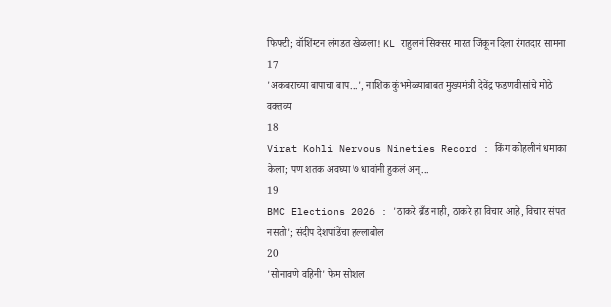फिफ्टी; वॉशिंग्टन लंगडत खेळला! KL राहुलनं सिक्सर मारत जिंकून दिला रंगतदार सामना
17
'अकबराच्या बापाचा बाप...', नाशिक कुंभमेळ्याबाबत मुख्यमंत्री देवेंद्र फडणवीसांचे मोठे वक्तव्य
18
Virat Kohli Nervous Nineties Record : किंग कोहलीनं धमाका केला; पण शतक अवघ्या ७ धावांनी हुकलं अन्...
19
BMC Elections 2026 : 'ठाकरे ब्रँड नाही, ठाकरे हा विचार आहे, विचार संपत नसतो'; संदीप देशपांडेंचा हल्लाबोल
20
'सोनावणे वहिनी' फेम सोशल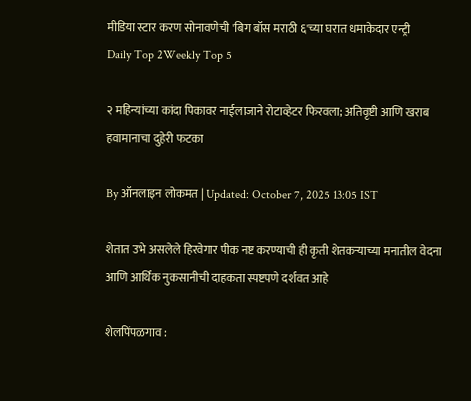मीडिया स्टार करण सोनावणेची 'बिग बॉस मराठी ६'च्या घरात धमाकेदार एन्ट्री
Daily Top 2Weekly Top 5

२ महिन्यांच्या कांदा पिकावर नाईलाजाने रोटाव्हेटर फिरवला; अतिवृष्टी आणि खराब हवामानाचा दुहेरी फटका

By ऑनलाइन लोकमत | Updated: October 7, 2025 13:05 IST

शेतात उभे असलेले हिरवेगार पीक नष्ट करण्याची ही कृती शेतकऱ्याच्या मनातील वेदना आणि आर्थिक नुकसानीची दाहकता स्पष्टपणे दर्शवत आहे

शेलपिंपळगाव :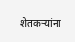शेतकऱ्यांना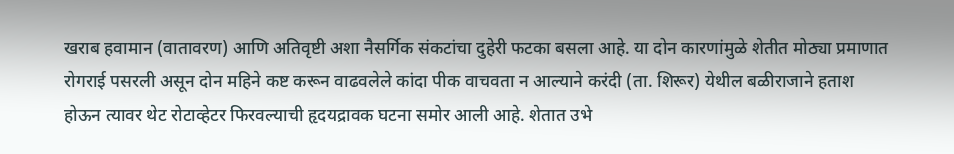खराब हवामान (वातावरण) आणि अतिवृष्टी अशा नैसर्गिक संकटांचा दुहेरी फटका बसला आहे. या दोन कारणांमुळे शेतीत मोठ्या प्रमाणात रोगराई पसरली असून दोन महिने कष्ट करून वाढवलेले कांदा पीक वाचवता न आल्याने करंदी (ता. शिरूर) येथील बळीराजाने हताश होऊन त्यावर थेट रोटाव्हेटर फिरवल्याची हृदयद्रावक घटना समोर आली आहे. शेतात उभे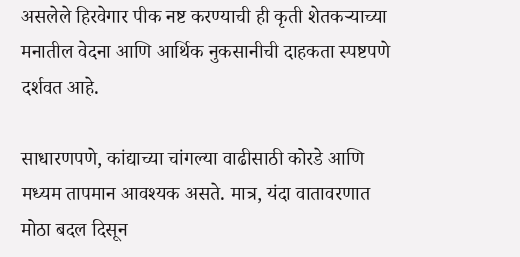असलेले हिरवेगार पीक नष्ट करण्याची ही कृती शेतकऱ्याच्या मनातील वेदना आणि आर्थिक नुकसानीची दाहकता स्पष्टपणे दर्शवत आहे.

साधारणपणे, कांद्याच्या चांगल्या वाढीसाठी कोरडे आणि मध्यम तापमान आवश्यक असते. मात्र, यंदा वातावरणात मोठा बदल दिसून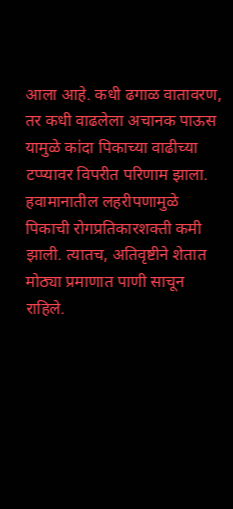आला आहे. कधी ढगाळ वातावरण, तर कधी वाढलेला अचानक पाऊस यामुळे कांदा पिकाच्या वाढीच्या टप्प्यावर विपरीत परिणाम झाला. हवामानातील लहरीपणामुळे पिकाची रोगप्रतिकारशक्ती कमी झाली. त्यातच, अतिवृष्टीने शेतात मोठ्या प्रमाणात पाणी साचून राहिले.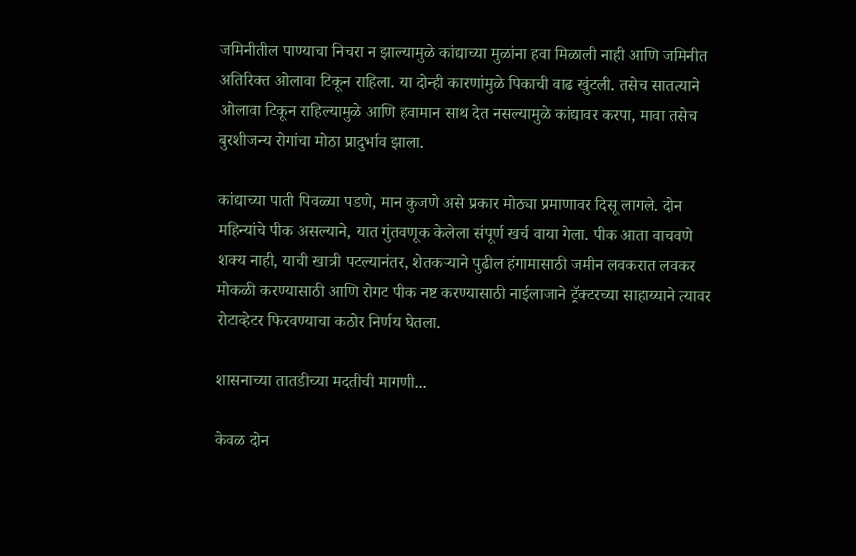जमिनीतील पाण्याचा निचरा न झाल्यामुळे कांद्याच्या मुळांना हवा मिळाली नाही आणि जमिनीत अतिरिक्त ओलावा टिकून राहिला. या दोन्ही कारणांमुळे पिकाची वाढ खुंटली. तसेच सातत्याने ओलावा टिकून राहिल्यामुळे आणि हवामान साथ देत नसल्यामुळे कांद्यावर करपा, मावा तसेच बुरशीजन्य रोगांचा मोठा प्रादुर्भाव झाला.

कांद्याच्या पाती पिवळ्या पडणे, मान कुजणे असे प्रकार मोठ्या प्रमाणावर दिसू लागले. दोन महिन्यांचे पीक असल्याने, यात गुंतवणूक केलेला संपूर्ण खर्च वाया गेला. पीक आता वाचवणे शक्य नाही, याची खात्री पटल्यानंतर, शेतकऱ्याने पुढील हंगामासाठी जमीन लवकरात लवकर मोकळी करण्यासाठी आणि रोगट पीक नष्ट करण्यासाठी नाईलाजाने ट्रॅक्टरच्या साहाय्याने त्यावर रोटाव्हेटर फिरवण्याचा कठोर निर्णय घेतला.

शासनाच्या तातडीच्या मदतीची मागणी...

केवळ दोन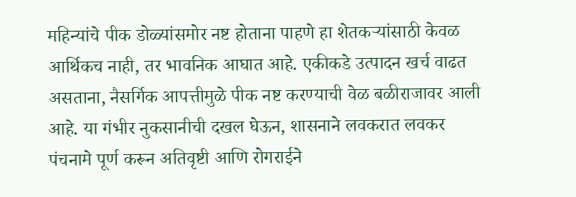महिन्यांचे पीक डोळ्यांसमोर नष्ट होताना पाहणे हा शेतकऱ्यांसाठी केवळ आर्थिकच नाही, तर भावनिक आघात आहे. एकीकडे उत्पादन खर्च वाढत असताना, नैसर्गिक आपत्तीमुळे पीक नष्ट करण्याची वेळ बळीराजावर आली आहे. या गंभीर नुकसानीची दखल घेऊन, शासनाने लवकरात लवकर पंचनामे पूर्ण करून अतिवृष्टी आणि रोगराईने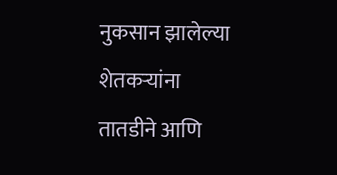नुकसान झालेल्या शेतकऱ्यांना तातडीने आणि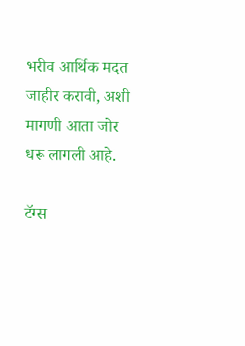भरीव आर्थिक मदत जाहीर करावी, अशी मागणी आता जोर धरू लागली आहे.

टॅग्स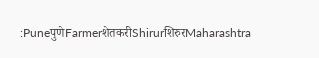:PuneपुणेFarmerशेतकरीShirurशिरुरMaharashtra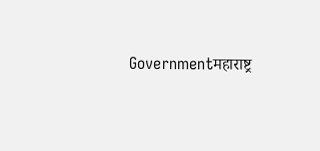Governmentमहाराष्ट्र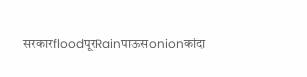सरकारfloodपूरRainपाऊसonionकांदा